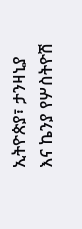ኢትዮጵያ፣ ታንዛኒያ እና ኬንያ የሦስትዮሽ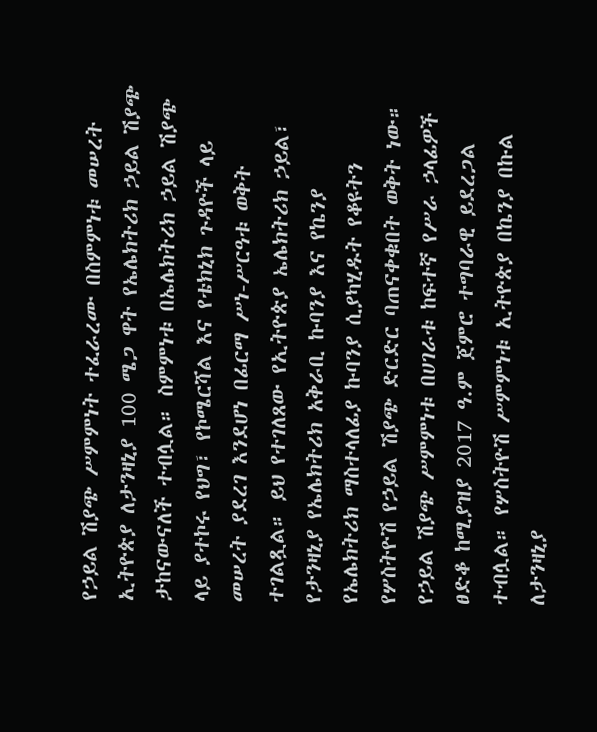የኃይል ሽያጭ ሥምምነት ተፈራረሙ በስምምነቱ መሠረት ኢትዮጵያ ለታንዛኒያ 100 ሜጋ ዋት የኤሌክትሪክ ኃይል ሽያጭ ታከናውናለች ተብሏል። ስምምነቱ በኤሌክትሪክ ኃይል ሽያጭ ላይ ያተኮሩ የህግ፣ የኮሜርሻል እና የቴክኒክ ጉዳዮች ላይ መሠረት ያደረገ እንደሆነ በፊርማ ሥነ-ሥርዓቱ ወቅት ተገልጿል። ይህ የተገለጸው የኢትዮጵያ ኤሌክትሪክ ኃይል፣ የታንዛኒያ የኤሌክትሪክ አቅራቢ ኩባንያ እና የኬንያ የኤሌክትሪክ ማስተላለፊያ ኩባንያ ሲያካሂዱት የቆዩትን የሦስትዮሽ የኃይል ሽያጭ ድርድር ባጠናቀቁበት ወቅት ነው። የኃይል ሽያጭ ሥምምነቱ በሀገራቱ ከፍተኛ የሥራ ኃላፊዎች ፀድቆ ከሚያዝያ 2017 ዓ.ም ጀምሮ ተግባራዊ ይደረጋል ተብሏል። የሦስትዮሽ ሥምምነቱ ኢትዮጵያ በኬንያ በኩል ለታንዛኒያ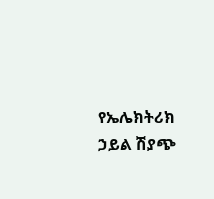የኤሌክትሪክ ኃይል ሽያጭ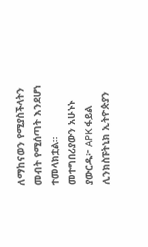ለማከናወን የሚያስችላትን መብት የሚሰጣት እንደሆነ ተመላክቷል። መተግበሪያውን አሁኑኑ ያውርዱ፦ APK ፋይል ሊንክስፑትኒክ ኢትዮጵያን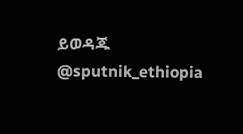ይወዳጁ @sputnik_ethiopia